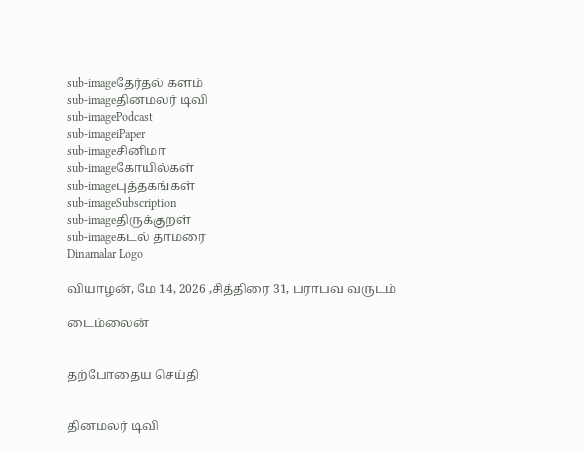sub-imageதேர்தல் களம்
sub-imageதினமலர் டிவி
sub-imagePodcast
sub-imageiPaper
sub-imageசினிமா
sub-imageகோயில்கள்
sub-imageபுத்தகங்கள்
sub-imageSubscription
sub-imageதிருக்குறள்
sub-imageகடல் தாமரை
Dinamalar Logo

வியாழன், மே 14, 2026 ,சித்திரை 31, பராபவ வருடம்

டைம்லைன்


தற்போதைய செய்தி


தினமலர் டிவி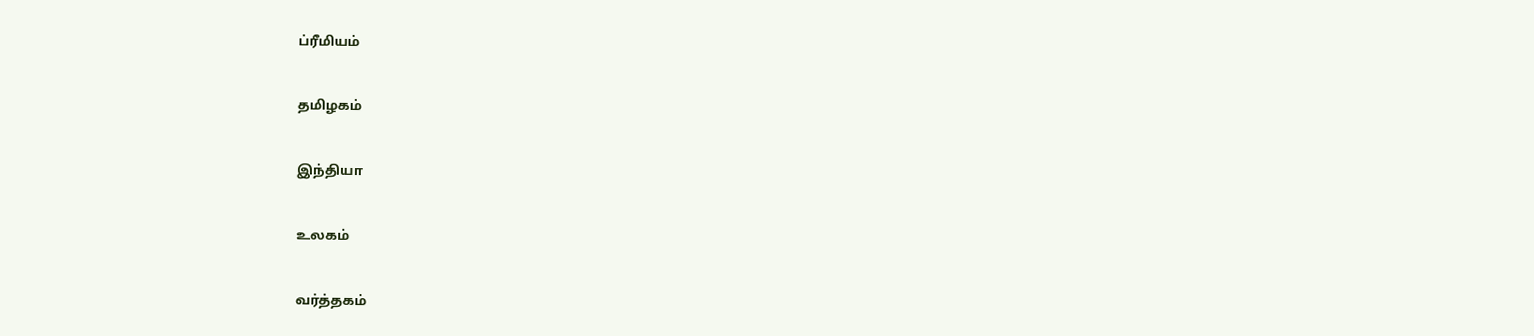ப்ரீமியம்


தமிழகம்


இந்தியா


உலகம்


வர்த்தகம்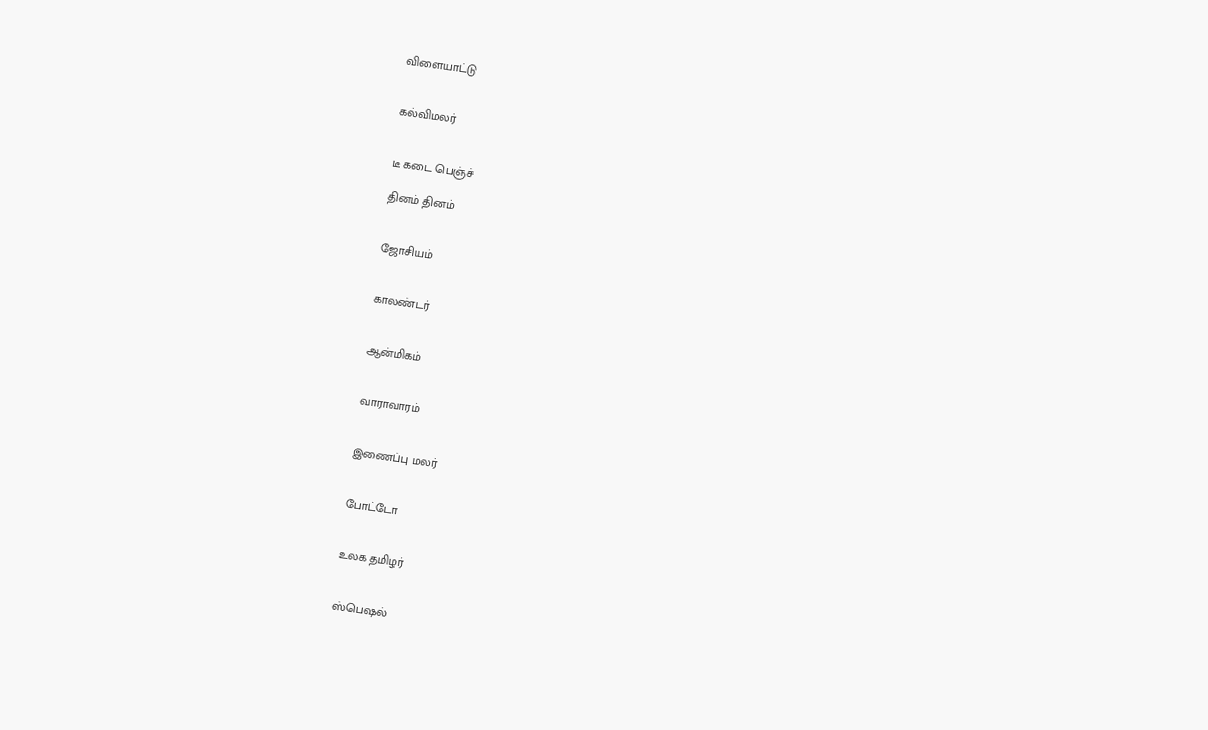விளையாட்டு


கல்விமலர்


டீ கடை பெஞ்ச்

தினம் தினம்


ஜோசியம்


காலண்டர்


ஆன்மிகம்


வாராவாரம்


இணைப்பு மலர்


போட்டோ


உலக தமிழர்


ஸ்பெஷல்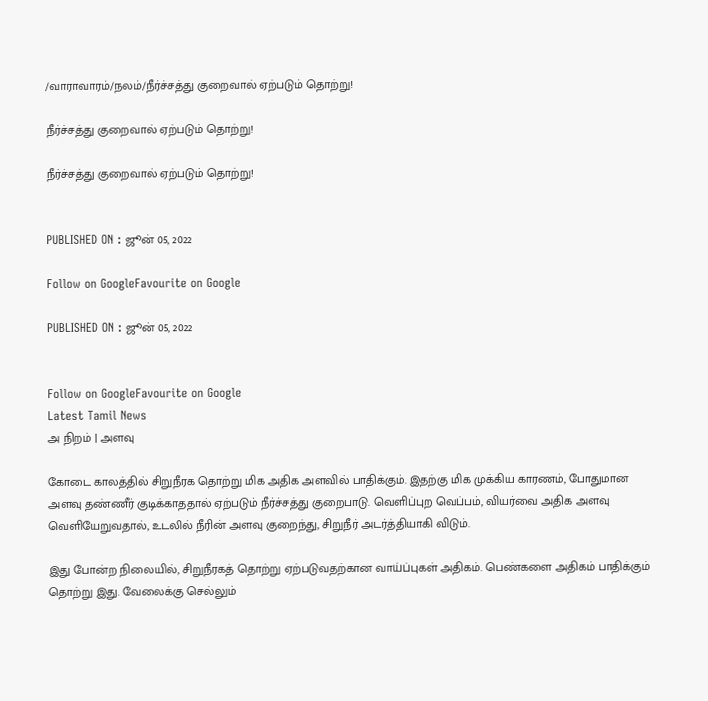/வாராவாரம்/நலம்/நீர்ச்சத்து குறைவால் ஏற்படும் தொற்று!

நீர்ச்சத்து குறைவால் ஏற்படும் தொற்று!

நீர்ச்சத்து குறைவால் ஏற்படும் தொற்று!


PUBLISHED ON : ஜூன் 05, 2022

Follow on GoogleFavourite on Google

PUBLISHED ON : ஜூன் 05, 2022


Follow on GoogleFavourite on Google
Latest Tamil News
அ நிறம் | அளவு

கோடை காலத்தில் சிறுநீரக தொற்று மிக அதிக அளவில் பாதிக்கும். இதற்கு மிக முக்கிய காரணம், போதுமான அளவு தண்ணீர் குடிக்காததால் ஏற்படும் நீர்ச்சத்து குறைபாடு. வெளிப்புற வெப்பம், வியர்வை அதிக அளவு வெளியேறுவதால், உடலில் நீரின் அளவு குறைந்து, சிறுநீர் அடர்த்தியாகி விடும்.

இது போன்ற நிலையில், சிறுநீரகத் தொற்று ஏற்படுவதற்கான வாய்ப்புகள் அதிகம். பெண்களை அதிகம் பாதிக்கும் தொற்று இது. வேலைக்கு செல்லும்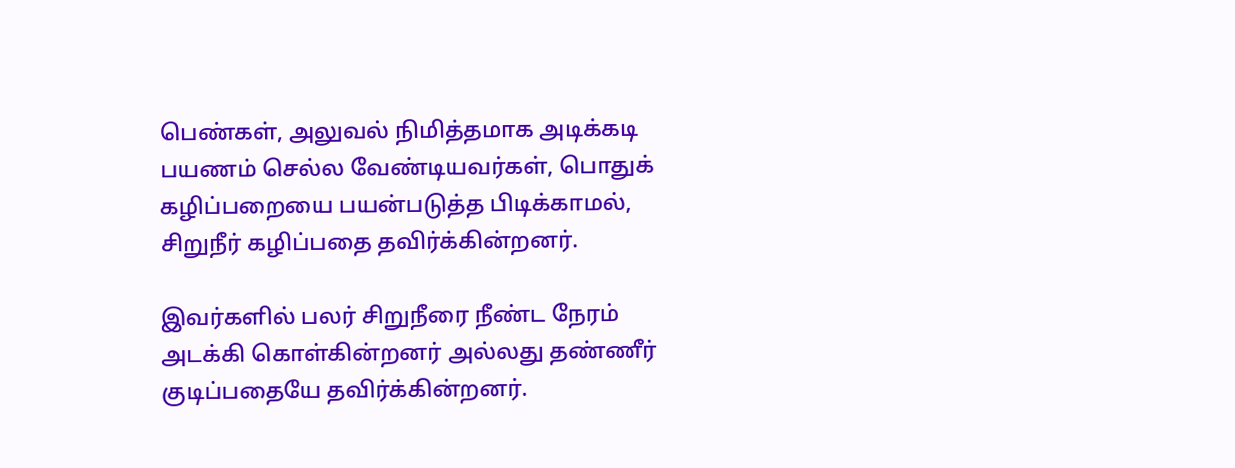பெண்கள், அலுவல் நிமித்தமாக அடிக்கடி பயணம் செல்ல வேண்டியவர்கள், பொதுக் கழிப்பறையை பயன்படுத்த பிடிக்காமல், சிறுநீர் கழிப்பதை தவிர்க்கின்றனர்.

இவர்களில் பலர் சிறுநீரை நீண்ட நேரம் அடக்கி கொள்கின்றனர் அல்லது தண்ணீர் குடிப்பதையே தவிர்க்கின்றனர்.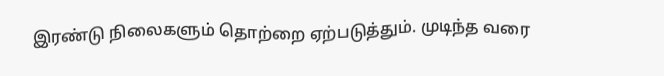இரண்டு நிலைகளும் தொற்றை ஏற்படுத்தும். முடிந்த வரை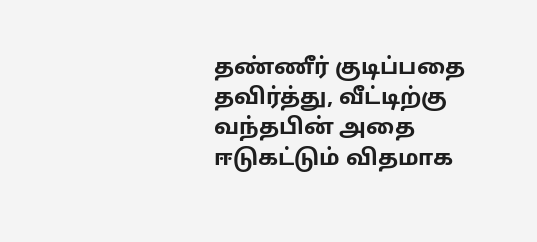தண்ணீர் குடிப்பதை தவிர்த்து, வீட்டிற்கு வந்தபின் அதை ஈடுகட்டும் விதமாக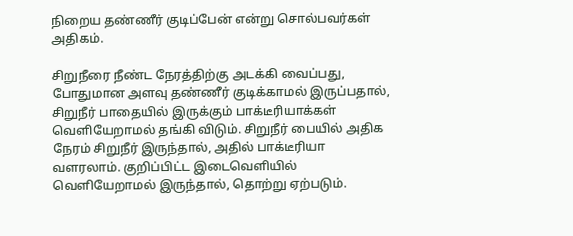நிறைய தண்ணீர் குடிப்பேன் என்று சொல்பவர்கள் அதிகம்.

சிறுநீரை நீண்ட நேரத்திற்கு அடக்கி வைப்பது, போதுமான அளவு தண்ணீர் குடிக்காமல் இருப்பதால், சிறுநீர் பாதையில் இருக்கும் பாக்டீரியாக்கள் வெளியேறாமல் தங்கி விடும். சிறுநீர் பையில் அதிக நேரம் சிறுநீர் இருந்தால், அதில் பாக்டீரியா வளரலாம். குறிப்பிட்ட இடைவெளியில் வெளியேறாமல் இருந்தால், தொற்று ஏற்படும்.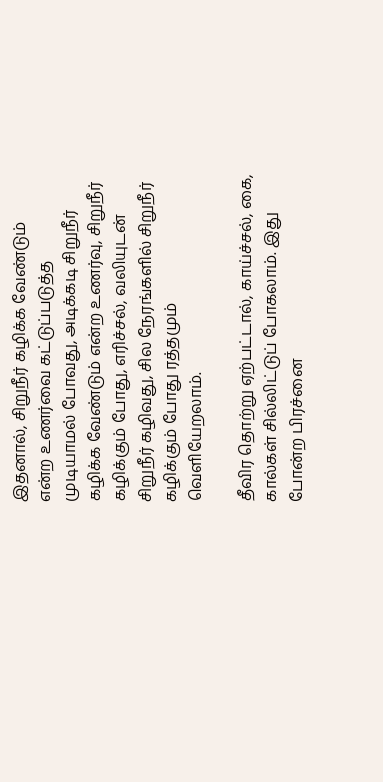இதனால், சிறுநீர் கழிக்க வேண்டும் என்ற உணர்வை கட்டுப்படுத்த முடியாமல் போவது, அடிக்கடி சிறுநீர் கழிக்க வேண்டும் என்ற உணர்வு, சிறுநீர் கழிக்கும் போது, எரிச்சல், வலியுடன் சிறுநீர் கழிவது, சில நேரங்களில் சிறுநீர் கழிக்கும் போது ரத்தமும் வெளியேறலாம்.

தீவிர தொற்று ஏற்பட்டால், காய்ச்சல், கை, கால்கள் சில்லிட்டுப் போகலாம். இது போன்ற பிரச்னை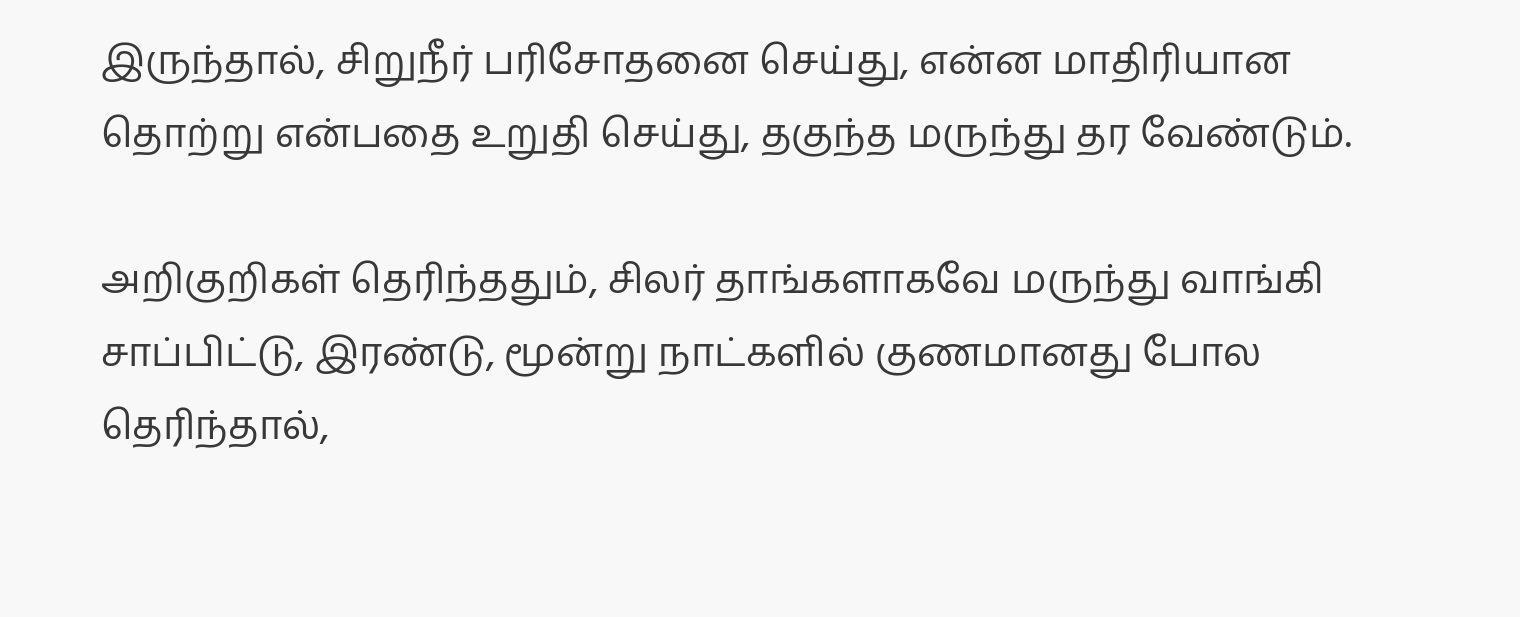இருந்தால், சிறுநீர் பரிசோதனை செய்து, என்ன மாதிரியான தொற்று என்பதை உறுதி செய்து, தகுந்த மருந்து தர வேண்டும்.

அறிகுறிகள் தெரிந்ததும், சிலர் தாங்களாகவே மருந்து வாங்கி சாப்பிட்டு, இரண்டு, மூன்று நாட்களில் குணமானது போல தெரிந்தால்,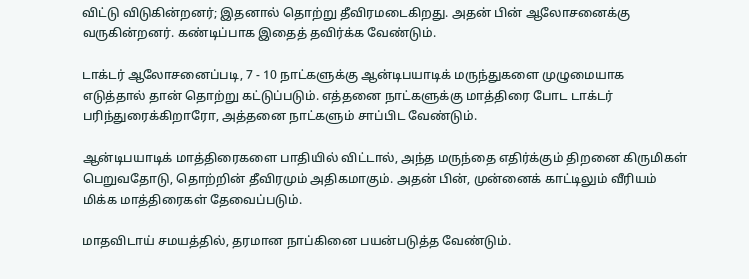விட்டு விடுகின்றனர்; இதனால் தொற்று தீவிரமடைகிறது. அதன் பின் ஆலோசனைக்கு வருகின்றனர். கண்டிப்பாக இதைத் தவிர்க்க வேண்டும்.

டாக்டர் ஆலோசனைப்படி, 7 - 10 நாட்களுக்கு ஆன்டிபயாடிக் மருந்துகளை முழுமையாக எடுத்தால் தான் தொற்று கட்டுப்படும். எத்தனை நாட்களுக்கு மாத்திரை போட டாக்டர் பரிந்துரைக்கிறாரோ, அத்தனை நாட்களும் சாப்பிட வேண்டும்.

ஆன்டிபயாடிக் மாத்திரைகளை பாதியில் விட்டால், அந்த மருந்தை எதிர்க்கும் திறனை கிருமிகள் பெறுவதோடு, தொற்றின் தீவிரமும் அதிகமாகும். அதன் பின், முன்னைக் காட்டிலும் வீரியம் மிக்க மாத்திரைகள் தேவைப்படும்.

மாதவிடாய் சமயத்தில், தரமான நாப்கினை பயன்படுத்த வேண்டும்.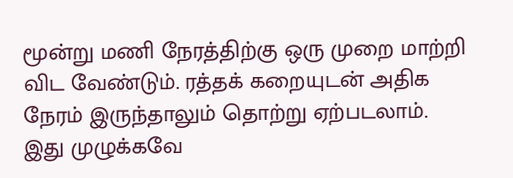மூன்று மணி நேரத்திற்கு ஒரு முறை மாற்றி விட வேண்டும். ரத்தக் கறையுடன் அதிக நேரம் இருந்தாலும் தொற்று ஏற்படலாம். இது முழுக்கவே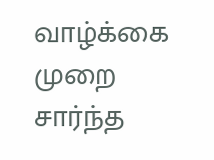வாழ்க்கை முறை சார்ந்த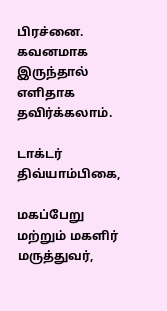பிரச்னை. கவனமாக இருந்தால் எளிதாக தவிர்க்கலாம்.

டாக்டர் திவ்யாம்பிகை,

மகப்பேறு மற்றும் மகளிர் மருத்துவர்,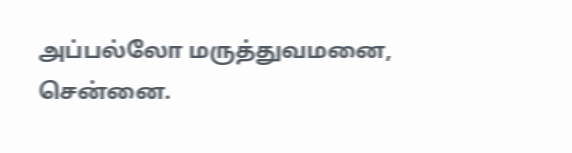அப்பல்லோ மருத்துவமனை, சென்னை.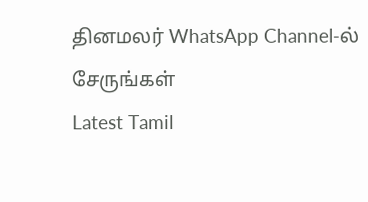தினமலர் WhatsApp Channel-ல் சேருங்கள்
Latest Tamil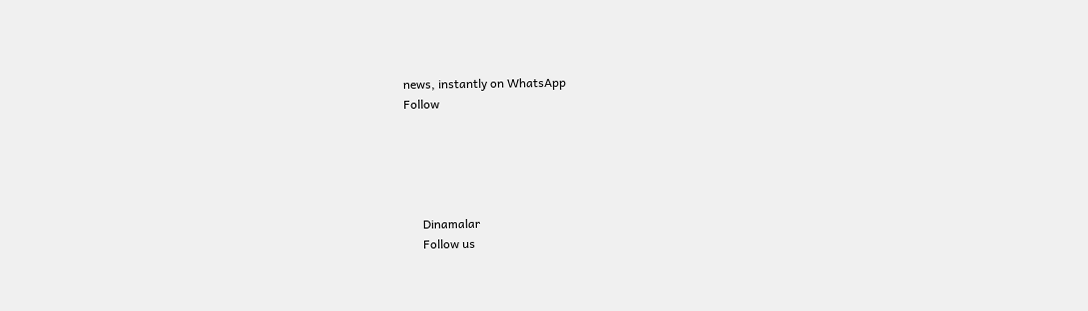news, instantly on WhatsApp
Follow





      Dinamalar
      Follow us